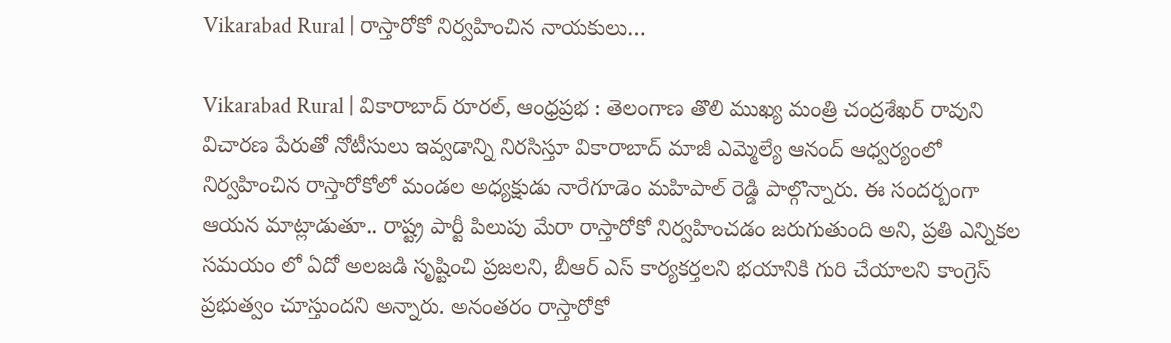Vikarabad Rural | రాస్తారోకో నిర్వహించిన నాయకులు…

Vikarabad Rural | వికారాబాద్ రూరల్, ఆంధ్రప్రభ : తెలంగాణ తొలి ముఖ్య మంత్రి చంద్రశేఖర్ రావుని విచారణ పేరుతో నోటీసులు ఇవ్వడాన్ని నిరసిస్తూ వికారాబాద్ మాజీ ఎమ్మెల్యే ఆనంద్ ఆధ్వర్యంలో నిర్వహించిన రాస్తారోకోలో మండల అధ్యక్షుడు నారేగూడెం మహిపాల్ రెడ్డి పాల్గొన్నారు. ఈ సందర్బంగా ఆయన మాట్లాడుతూ.. రాష్ట్ర పార్టీ పిలుపు మేరా రాస్తారోకో నిర్వహించడం జరుగుతుంది అని, ప్రతి ఎన్నికల సమయం లో ఏదో అలజడి సృష్టించి ప్రజలని, బీఆర్ ఎస్ కార్యకర్తలని భయానికి గురి చేయాలని కాంగ్రెస్ ప్రభుత్వం చూస్తుందని అన్నారు. అనంతరం రాస్తారోకో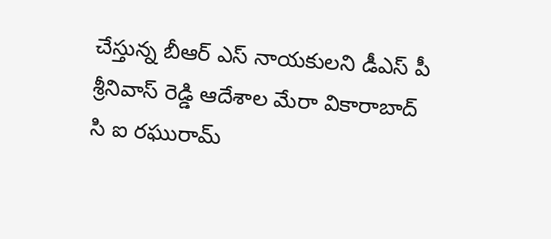చేస్తున్న బీఆర్ ఎస్ నాయకులని డీఎస్ పీ శ్రీనివాస్ రెడ్డి ఆదేశాల మేరా వికారాబాద్ సి ఐ రఘురామ్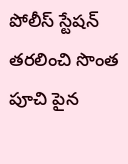పోలీస్ స్టేషన్ తరలించి సొంత పూచి పైన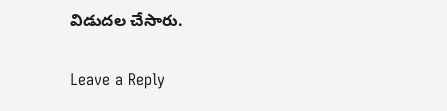విడుదల చేసారు.

Leave a Reply